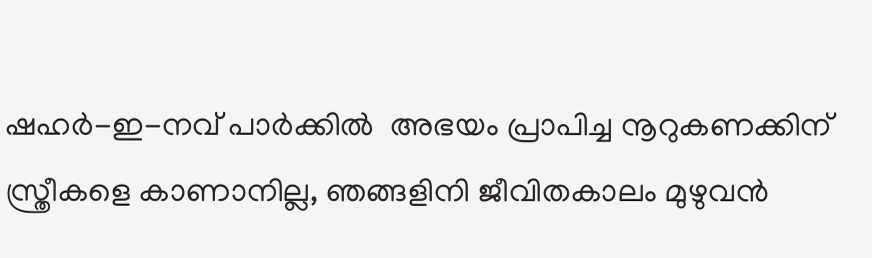ഷഹർ-ഇ-നവ് പാർക്കിൽ  അഭയം പ്രാപിച്ച നൂറുകണക്കിന് സ്ത്രീകളെ കാണാനില്ല, ഞങ്ങളിനി ജീവിതകാലം മുഴുവൻ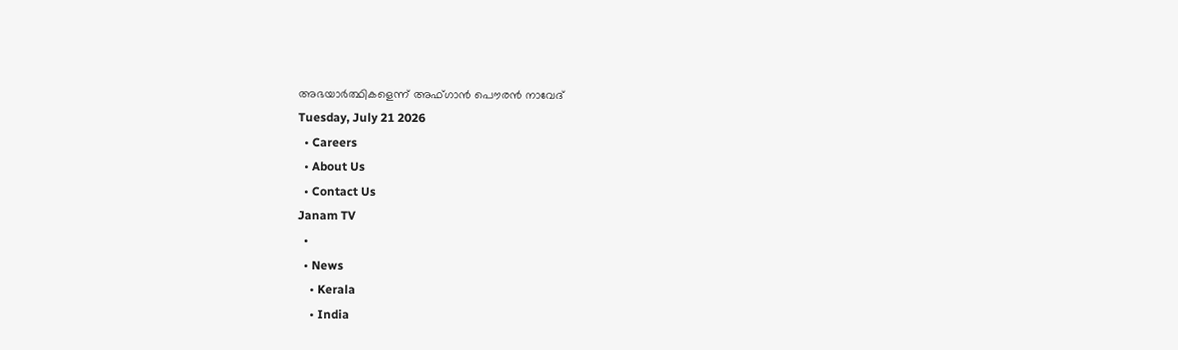അഭയാർത്ഥികളെന്ന് അഫ്ഗാൻ പൌരൻ നാവേദ്
Tuesday, July 21 2026
  • Careers
  • About Us
  • Contact Us
Janam TV
  •
  • News
    • Kerala
    • India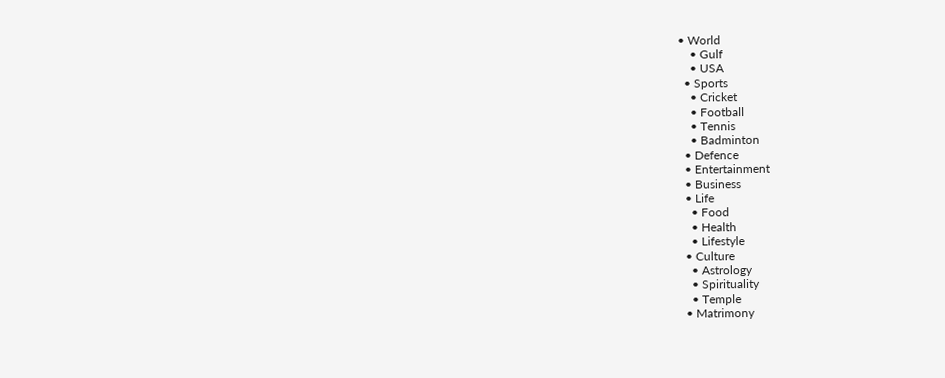• World
    • Gulf
    • USA
  • Sports
    • Cricket
    • Football
    • Tennis
    • Badminton
  • Defence
  • Entertainment
  • Business
  • Life
    • Food
    • Health
    • Lifestyle
  • Culture
    • Astrology
    • Spirituality
    • Temple
  • Matrimony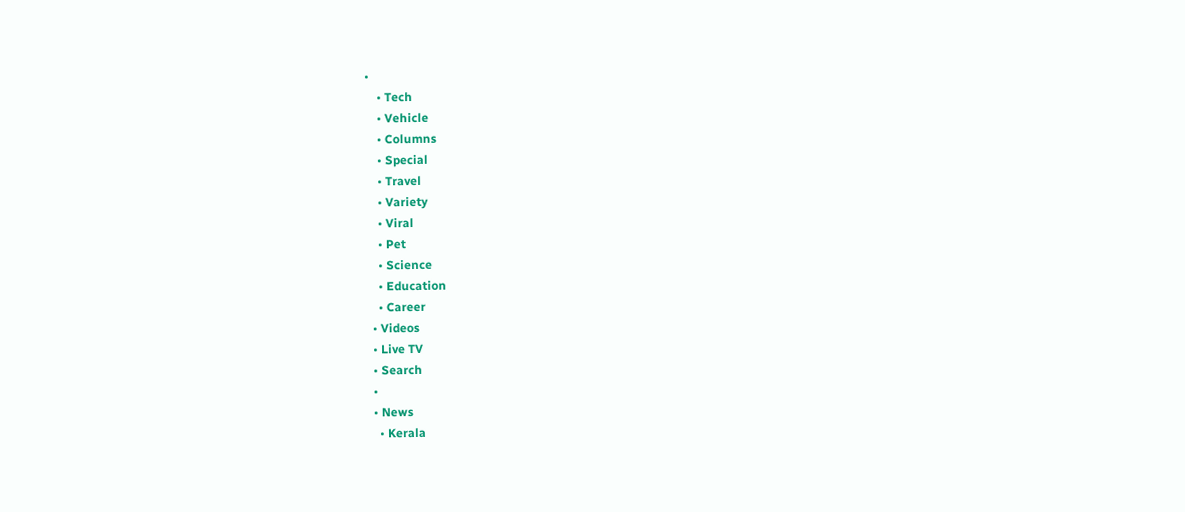•
    • Tech
    • Vehicle
    • Columns
    • Special
    • Travel
    • Variety
    • Viral
    • Pet
    • Science
    • Education
    • Career
  • Videos
  • Live TV
  • Search
  •
  • News
    • Kerala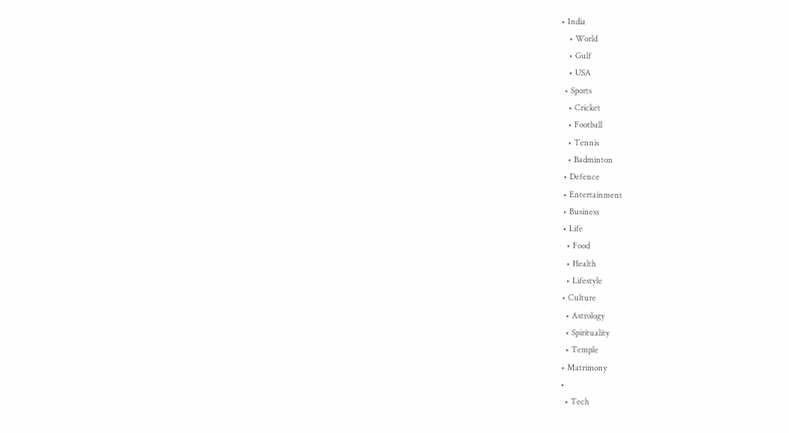• India
    • World
    • Gulf
    • USA
  • Sports
    • Cricket
    • Football
    • Tennis
    • Badminton
  • Defence
  • Entertainment
  • Business
  • Life
    • Food
    • Health
    • Lifestyle
  • Culture
    • Astrology
    • Spirituality
    • Temple
  • Matrimony
  •
    • Tech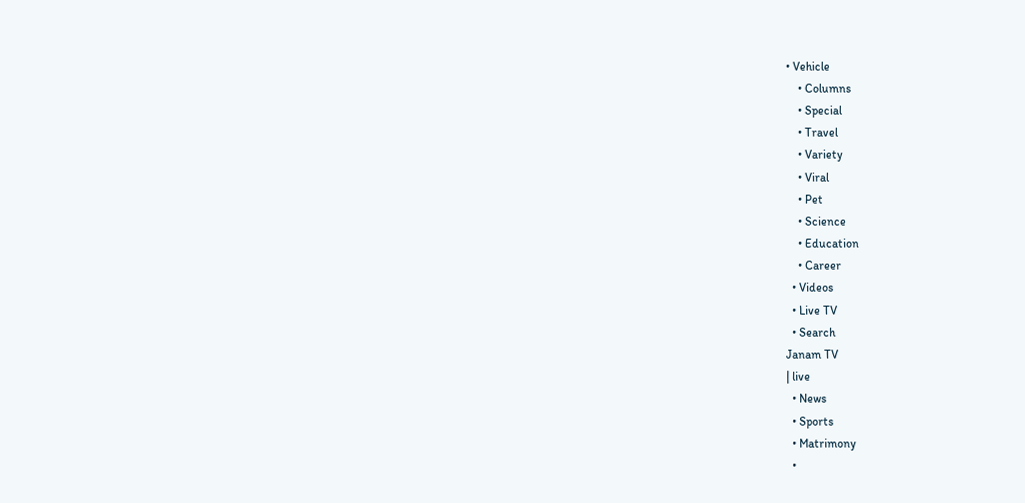• Vehicle
    • Columns
    • Special
    • Travel
    • Variety
    • Viral
    • Pet
    • Science
    • Education
    • Career
  • Videos
  • Live TV
  • Search
Janam TV
| live
  • News
  • Sports
  • Matrimony
  •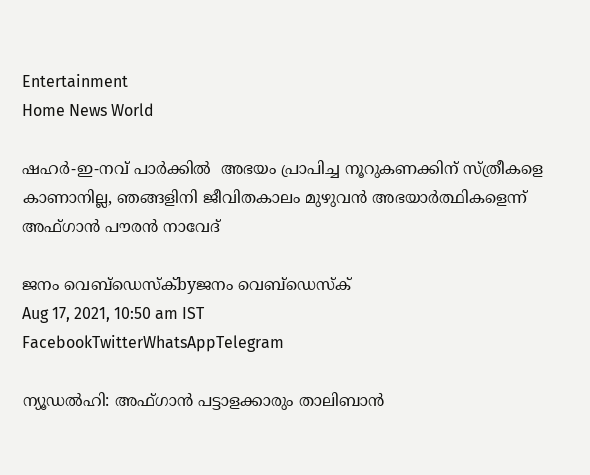Entertainment
Home News World

ഷഹർ-ഇ-നവ് പാർക്കിൽ  അഭയം പ്രാപിച്ച നൂറുകണക്കിന് സ്ത്രീകളെ കാണാനില്ല, ഞങ്ങളിനി ജീവിതകാലം മുഴുവൻ അഭയാർത്ഥികളെന്ന് അഫ്ഗാൻ പൗരൻ നാവേദ്

ജനം വെബ്‌ഡെസ്ക്byജനം വെബ്‌ഡെസ്ക്
Aug 17, 2021, 10:50 am IST
FacebookTwitterWhatsAppTelegram

ന്യൂഡൽഹി: അഫ്ഗാൻ പട്ടാളക്കാരും താലിബാൻ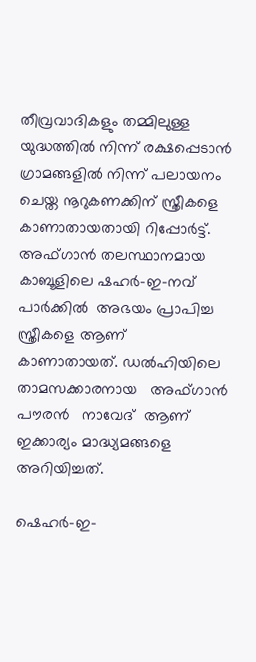തീവ്രവാദികളും തമ്മിലുള്ള യുദ്ധത്തിൽ നിന്ന് രക്ഷപ്പെടാൻ ഗ്രാമങ്ങളിൽ നിന്ന് പലായനം ചെയ്ത നൂറുകണക്കിന് സ്ത്രീകളെ കാണാതായതായി റിപ്പോർട്ട്.  അഫ്ഗാൻ തലസ്ഥാനമായ കാബൂളിലെ ഷഹർ-ഇ-നവ് പാർക്കിൽ  അഭയം പ്രാപിച്ച  സ്ത്രീകളെ ആണ് കാണാതായത്. ഡൽഹിയിലെ താമസക്കാരനായ   അഫ്ഗാൻ പൗരൻ   നാവേദ്  ആണ്  ഇക്കാര്യം മാദ്ധ്യമങ്ങളെ  അറിയിച്ചത്.

ഷെഹർ-ഇ-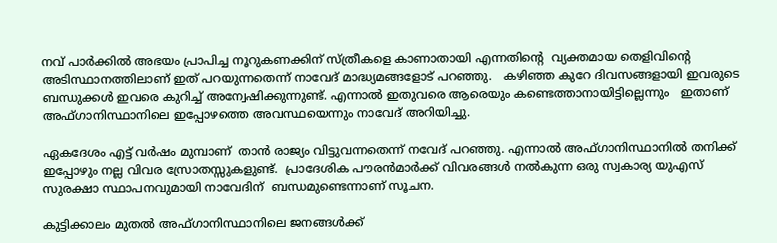നവ് പാർക്കിൽ അഭയം പ്രാപിച്ച നൂറുകണക്കിന് സ്ത്രീകളെ കാണാതായി എന്നതിന്റെ  വ്യക്തമായ തെളിവിന്റെ അടിസ്ഥാനത്തിലാണ് ഇത് പറയുന്നതെന്ന് നാവേദ് മാദ്ധ്യമങ്ങളോട് പറഞ്ഞു.   കഴിഞ്ഞ കുറേ ദിവസങ്ങളായി ഇവരുടെ ബന്ധുക്കൾ ഇവരെ കുറിച്ച് അന്വേഷിക്കുന്നുണ്ട്. എന്നാൽ ഇതുവരെ ആരെയും കണ്ടെത്താനായിട്ടില്ലെന്നും   ഇതാണ് അഫ്ഗാനിസ്ഥാനിലെ ഇപ്പോഴത്തെ അവസ്ഥയെന്നും നാവേദ് അറിയിച്ചു.

ഏകദേശം എട്ട് വർഷം മുമ്പാണ്  താൻ രാജ്യം വിട്ടുവന്നതെന്ന് നവേദ് പറഞ്ഞു. എന്നാൽ അഫ്ഗാനിസ്ഥാനിൽ തനിക്ക് ഇപ്പോഴും നല്ല വിവര സ്രോതസ്സുകളുണ്ട്.  പ്രാദേശിക പൗരൻമാർക്ക് വിവരങ്ങൾ നൽകുന്ന ഒരു സ്വകാര്യ യുഎസ് സുരക്ഷാ സ്ഥാപനവുമായി നാവേദിന്  ബന്ധമുണ്ടെന്നാണ് സൂചന.

കുട്ടിക്കാലം മുതൽ അഫ്ഗാനിസ്ഥാനിലെ ജനങ്ങൾക്ക്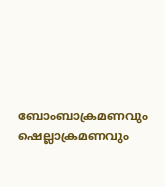ബോംബാക്രമണവും ഷെല്ലാക്രമണവും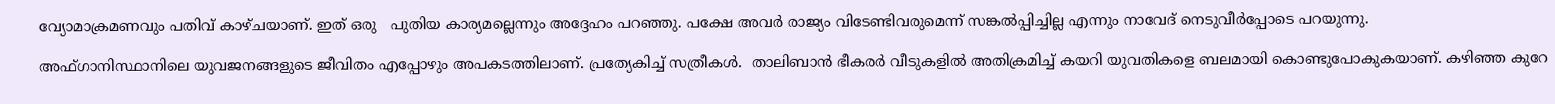വ്യോമാക്രമണവും പതിവ് കാഴ്ചയാണ്. ഇത് ഒരു   പുതിയ കാര്യമല്ലെന്നും അദ്ദേഹം പറഞ്ഞു. പക്ഷേ അവർ രാജ്യം വിടേണ്ടിവരുമെന്ന് സങ്കൽപ്പിച്ചില്ല എന്നും നാവേദ് നെടുവീർപ്പോടെ പറയുന്നു.

അഫ്ഗാനിസ്ഥാനിലെ യുവജനങ്ങളുടെ ജീവിതം എപ്പോഴും അപകടത്തിലാണ്. പ്രത്യേകിച്ച് സത്രീകൾ.  താലിബാൻ ഭീകരർ വീടുകളിൽ അതിക്രമിച്ച് കയറി യുവതികളെ ബലമായി കൊണ്ടുപോകുകയാണ്. കഴിഞ്ഞ കുറേ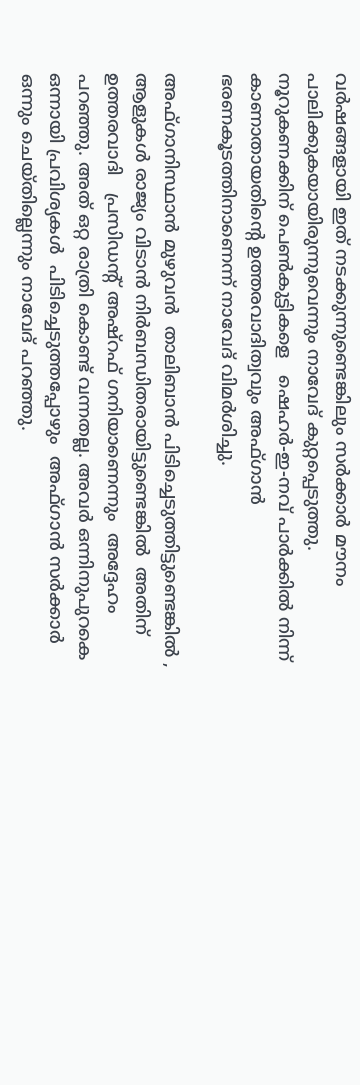വർഷങ്ങളായി ഇത് നടക്കുന്നുണ്ടെങ്കിലും സർക്കാർ മൗനം പാലിക്കുകയായിരുന്നുവെന്നും നാവേദ് കുറ്റപ്പെടുത്തു. നൂറുകണക്കിന് പെൺകുട്ടികളെ   ഷെഹർ-ഇ-നവ് പാർക്കിൽ നിന്ന് കാണാതായതിന്റെ ഉത്തരവാദിത്വവും അഫ്ഗാൻ ഭരണകൂടത്തിനാണെന്ന് നാവേദ് വിമർശിച്ചു.

അഫ്ഗാനിസ്ഥാൻ മുഴുവൻ  താലിബാൻ പിടിച്ചെടുത്തിട്ടുണ്ടെങ്കിൽ , ആളുകൾ രാജ്യം വിടാൻ നിർബന്ധിതരായിട്ടുണ്ടെങ്കിൽ  അതിന്  ഉത്തരവാദി   പ്രസിഡന്റ് അഷ്റഫ് ഗനിയാണെന്നും  അദ്ദേഹം പറഞ്ഞു. അത് ഒറ്റ രാത്രി കൊണ്ട് വന്നതല്ല. അവർ ഒന്നിനുപുറകെ ഒന്നായി പ്രവിശ്യകൾ  പിടിച്ചെടുത്തപ്പോഴും  അഫ്ഗാൻ സർക്കാർ ഒന്നും ചെയ്തില്ലെന്നും നാവേദ് പറഞ്ഞു.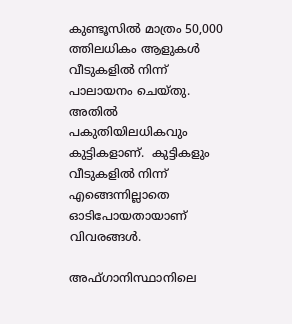കുണ്ടൂസിൽ മാത്രം 50,000 ത്തിലധികം ആളുകൾ വീടുകളിൽ നിന്ന് പാലായനം ചെയ്തു.  അതിൽ പകുതിയിലധികവും കുട്ടികളാണ്.  കുട്ടികളും വീടുകളിൽ നിന്ന് എങ്ങെന്നില്ലാതെ ഓടിപോയതായാണ് വിവരങ്ങൾ.

അഫ്ഗാനിസ്ഥാനിലെ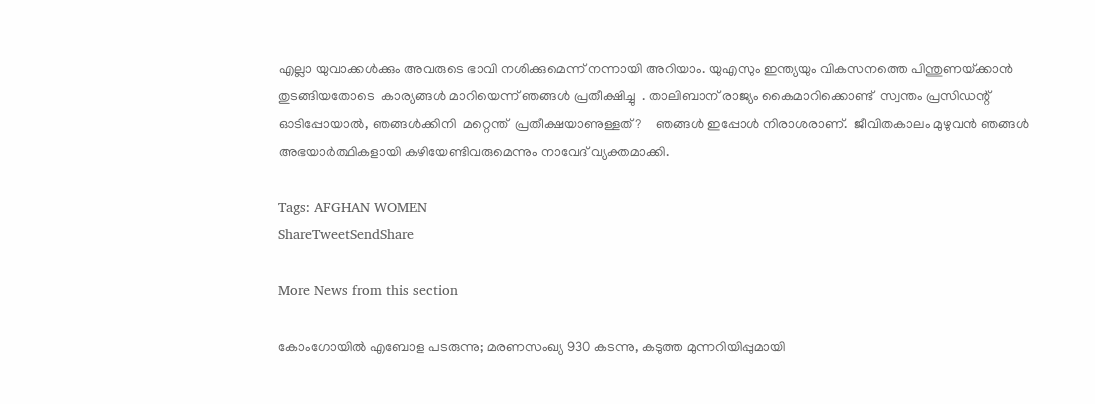എല്ലാ യുവാക്കൾക്കും അവരുടെ ഭാവി നശിക്കുമെന്ന് നന്നായി അറിയാം. യുഎസും ഇന്ത്യയും വികസനത്തെ പിന്തുണയ്‌ക്കാൻ തുടങ്ങിയതോടെ  കാര്യങ്ങൾ മാറിയെന്ന് ഞങ്ങൾ പ്രതീക്ഷിച്ചു  . താലിബാന് രാജ്യം കൈമാറിക്കൊണ്ട്  സ്വന്തം പ്രസിഡന്റ് ഓടിപ്പോയാൽ, ഞങ്ങൾക്കിനി  മറ്റെന്ത്  പ്രതീക്ഷയാണുള്ളത്?    ഞങ്ങൾ ഇപ്പോൾ നിരാശരാണ്.  ജീവിതകാലം മുഴുവൻ ഞങ്ങൾ അഭയാർത്ഥികളായി കഴിയേണ്ടിവരുമെന്നും നാവേദ് വ്യക്തമാക്കി.

Tags: AFGHAN WOMEN
ShareTweetSendShare

More News from this section

കോംഗോയിൽ എബോള പടരുന്നു; മരണസംഖ്യ 930 കടന്നു, കടുത്ത മുന്നറിയിപ്പുമായി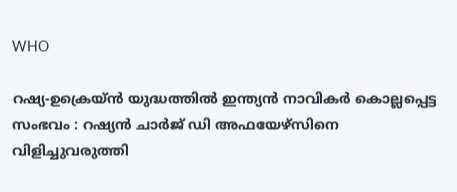WHO

റഷ്യ-ഉക്രെയ്ൻ യുദ്ധത്തിൽ ഇന്ത്യൻ നാവികർ കൊല്ലപ്പെട്ട സംഭവം : റഷ്യൻ ചാർജ് ഡി അഫയേഴ്‌സിനെ വിളിച്ചുവരുത്തി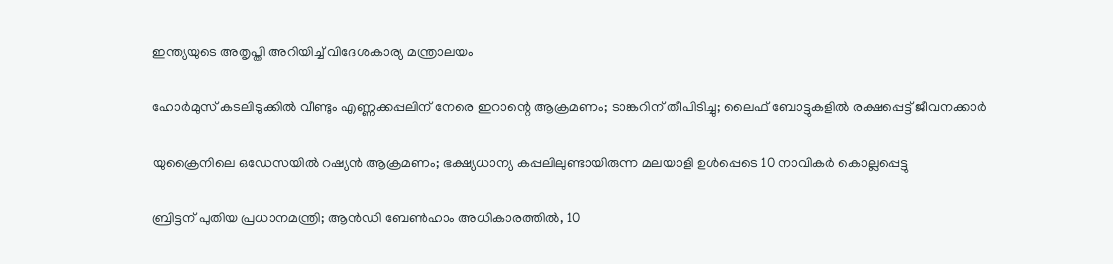ഇന്ത്യയുടെ അതൃപ്തി അറിയിച്ച് വിദേശകാര്യ മന്ത്രാലയം

ഹോര്‍മുസ് കടലിടുക്കില്‍ വീണ്ടും എണ്ണക്കപ്പലിന് നേരെ ഇറാന്റെ ആക്രമണം; ടാങ്കറിന് തീപിടിച്ചു; ലൈഫ് ബോട്ടുകളില്‍ രക്ഷപ്പെട്ട് ജീവനക്കാര്‍

യുക്രൈനിലെ ഒഡേസയില്‍ റഷ്യന്‍ ആക്രമണം; ഭക്ഷ്യധാന്യ കപ്പലിലുണ്ടായിരുന്ന മലയാളി ഉള്‍പ്പെടെ 10 നാവികര്‍ കൊല്ലപ്പെട്ടു

ബ്രിട്ടന് പുതിയ പ്രധാനമന്ത്രി; ആന്‍ഡി ബേണ്‍ഹാം അധികാരത്തില്‍, 10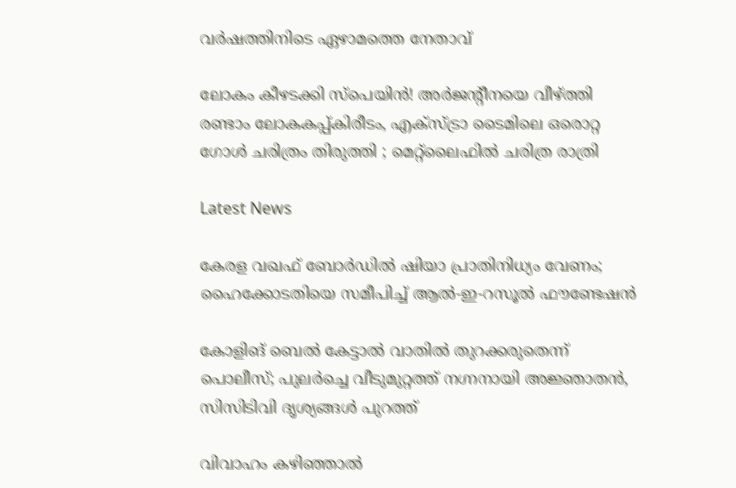വര്‍ഷത്തിനിടെ ഏഴാമത്തെ നേതാവ്

ലോകം കീഴടക്കി സ്പെയിൻ! അർജന്റീനയെ വീഴ്‌ത്തി രണ്ടാം ലോകകപ്പ്കിരീടം, എക്‌സ്ട്രാ ടൈമിലെ ഒരൊറ്റ ഗോൾ ചരിത്രം തിരുത്തി ; മെറ്റ്‌ലൈഫിൽ ചരിത്ര രാത്രി

Latest News

കേരള വഖഫ് ബോർഡിൽ ഷിയാ പ്രാതിനിധ്യം വേണം; ഹൈക്കോടതിയെ സമീപിച്ച് ആൽ-ഇ-റസൂൽ ഫൗണ്ടേഷൻ

കോളിങ് ബെൽ കേട്ടാൽ വാതിൽ തുറക്കരുതെന്ന് പൊലീസ്; പുലർച്ചെ വീടുമുറ്റത്ത് നഗ്നനായി അജ്ഞാതൻ, സിസിടിവി ദൃശ്യങ്ങൾ പുറത്ത്

വിവാഹം കഴിഞ്ഞാൽ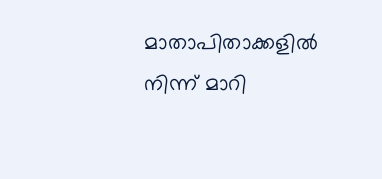മാതാപിതാക്കളിൽ നിന്ന് മാറി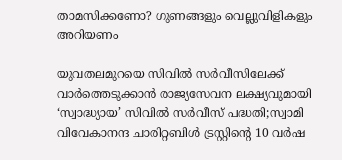താമസിക്കണോ? ഗുണങ്ങളും വെല്ലുവിളികളും അറിയണം

യുവതലമുറയെ സിവിൽ സർവീസിലേക്ക് വാർത്തെടുക്കാൻ രാജ്യസേവന ലക്ഷ്യവുമായി ‘സ്വാദ്ധ്യായ’ സിവിൽ സർവീസ് പദ്ധതി;സ്വാമി വിവേകാനന്ദ ചാരിറ്റബിൾ ട്രസ്റ്റിന്റെ 10 വർഷ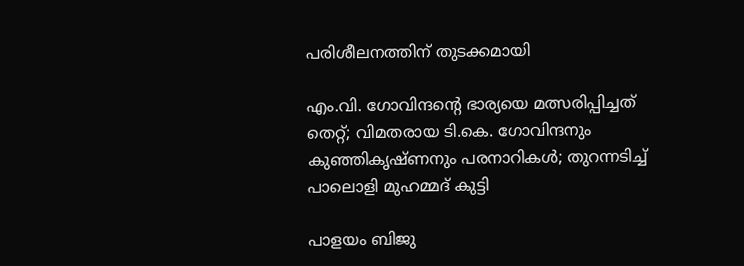പരിശീലനത്തിന് തുടക്കമായി

എം.വി. ഗോവിന്ദന്റെ ഭാര്യയെ മത്സരിപ്പിച്ചത് തെറ്റ്; വിമതരായ ടി.കെ. ഗോവിന്ദനും കുഞ്ഞികൃഷ്ണനും പരനാറികൾ; തുറന്നടിച്ച് പാലൊളി മുഹമ്മദ് കുട്ടി

പാളയം ബിജു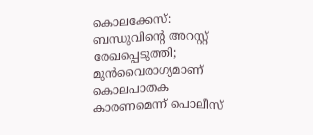കൊലക്കേസ്: ബന്ധുവിന്റെ അറസ്റ്റ് രേഖപ്പെടുത്തി; മുൻവൈരാഗ്യമാണ് കൊലപാതക കാരണമെന്ന് പൊലീസ്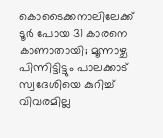കൊടൈക്കനാലിലേക്ക് ടൂർ പോയ 31 കാരനെ കാണാതായി; മൂന്നാഴ്ച പിന്നിട്ടിട്ടും പാലക്കാട് സ്വദേശിയെ കുറിച്ച് വിവരമില്ല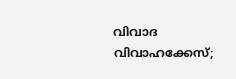വിവാദ വിവാഹക്കേസ്;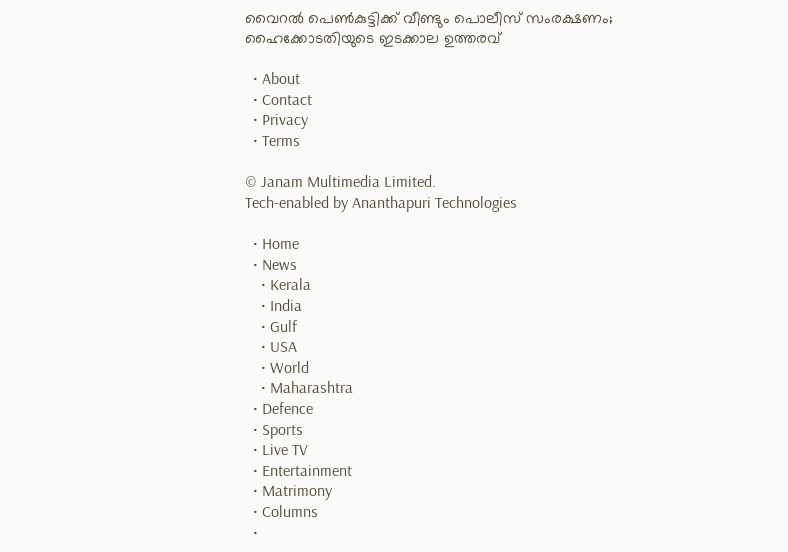വൈറൽ പെൺകുട്ടിക്ക് വീണ്ടും പൊലീസ് സംരക്ഷണം; ഹൈക്കോടതിയുടെ ഇടക്കാല ഉത്തരവ്

  • About
  • Contact
  • Privacy
  • Terms

© Janam Multimedia Limited.
Tech-enabled by Ananthapuri Technologies

  • Home
  • News
    • Kerala
    • India
    • Gulf
    • USA
    • World
    • Maharashtra
  • Defence
  • Sports
  • Live TV
  • Entertainment
  • Matrimony
  • Columns
  •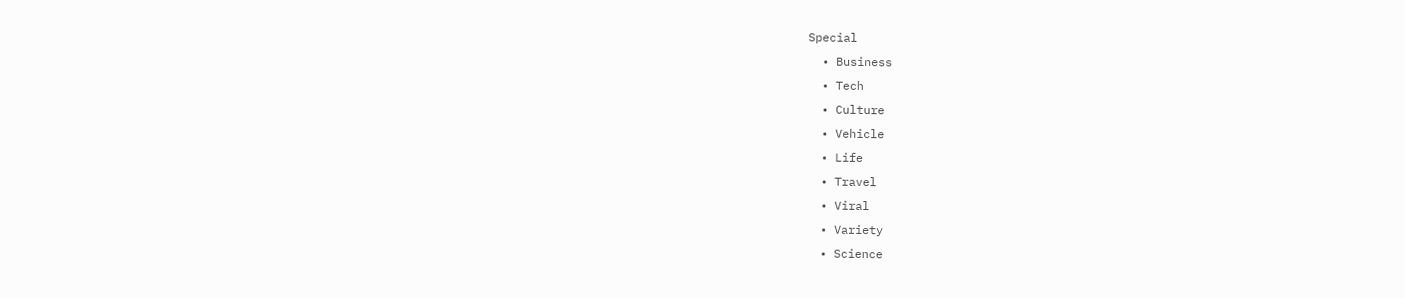Special
  • Business
  • Tech
  • Culture
  • Vehicle
  • Life
  • Travel
  • Viral
  • Variety
  • Science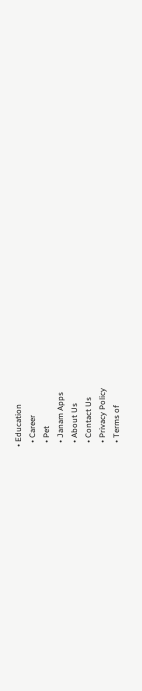• Education
  • Career
  • Pet
  • Janam Apps
  • About Us
  • Contact Us
  • Privacy Policy
  • Terms of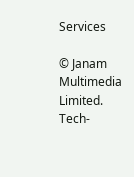Services

© Janam Multimedia Limited.
Tech-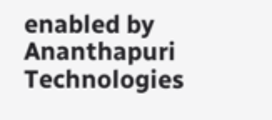enabled by Ananthapuri Technologies